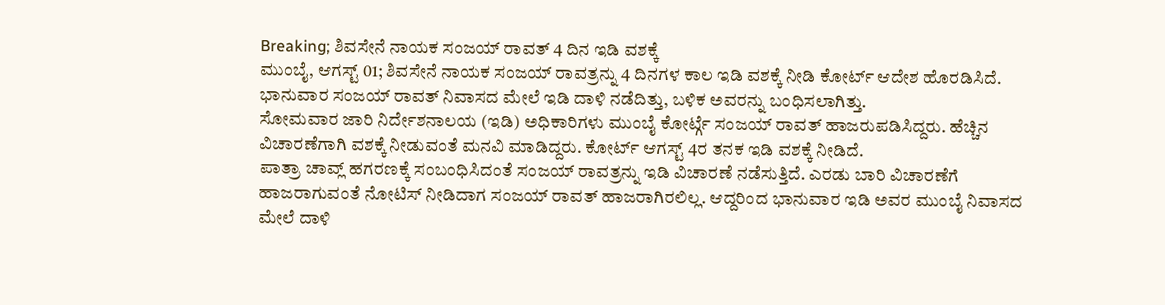Breaking; ಶಿವಸೇನೆ ನಾಯಕ ಸಂಜಯ್ ರಾವತ್ 4 ದಿನ ಇಡಿ ವಶಕ್ಕೆ
ಮುಂಬೈ, ಆಗಸ್ಟ್ 01; ಶಿವಸೇನೆ ನಾಯಕ ಸಂಜಯ್ ರಾವತ್ರನ್ನು 4 ದಿನಗಳ ಕಾಲ ಇಡಿ ವಶಕ್ಕೆ ನೀಡಿ ಕೋರ್ಟ್ ಆದೇಶ ಹೊರಡಿಸಿದೆ. ಭಾನುವಾರ ಸಂಜಯ್ ರಾವತ್ ನಿವಾಸದ ಮೇಲೆ ಇಡಿ ದಾಳಿ ನಡೆದಿತ್ತು, ಬಳಿಕ ಅವರನ್ನು ಬಂಧಿಸಲಾಗಿತ್ತು.
ಸೋಮವಾರ ಜಾರಿ ನಿರ್ದೇಶನಾಲಯ (ಇಡಿ) ಅಧಿಕಾರಿಗಳು ಮುಂಬೈ ಕೋರ್ಟ್ಗೆ ಸಂಜಯ್ ರಾವತ್ ಹಾಜರುಪಡಿಸಿದ್ದರು. ಹೆಚ್ಚಿನ ವಿಚಾರಣೆಗಾಗಿ ವಶಕ್ಕೆ ನೀಡುವಂತೆ ಮನವಿ ಮಾಡಿದ್ದರು. ಕೋರ್ಟ್ ಆಗಸ್ಟ್ 4ರ ತನಕ ಇಡಿ ವಶಕ್ಕೆ ನೀಡಿದೆ.
ಪಾತ್ರಾ ಚಾವ್ಲ್ ಹಗರಣಕ್ಕೆ ಸಂಬಂಧಿಸಿದಂತೆ ಸಂಜಯ್ ರಾವತ್ರನ್ನು ಇಡಿ ವಿಚಾರಣೆ ನಡೆಸುತ್ತಿದೆ. ಎರಡು ಬಾರಿ ವಿಚಾರಣೆಗೆ ಹಾಜರಾಗುವಂತೆ ನೋಟಿಸ್ ನೀಡಿದಾಗ ಸಂಜಯ್ ರಾವತ್ ಹಾಜರಾಗಿರಲಿಲ್ಲ. ಆದ್ದರಿಂದ ಭಾನುವಾರ ಇಡಿ ಅವರ ಮುಂಬೈ ನಿವಾಸದ ಮೇಲೆ ದಾಳಿ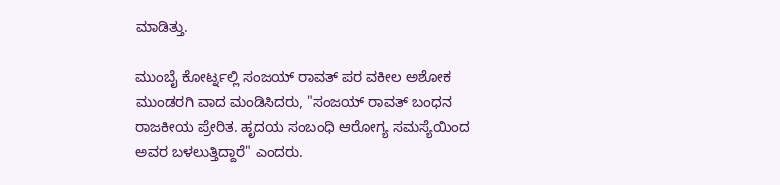ಮಾಡಿತ್ತು.

ಮುಂಬೈ ಕೋರ್ಟ್ನಲ್ಲಿ ಸಂಜಯ್ ರಾವತ್ ಪರ ವಕೀಲ ಅಶೋಕ ಮುಂಡರಗಿ ವಾದ ಮಂಡಿಸಿದರು, "ಸಂಜಯ್ ರಾವತ್ ಬಂಧನ ರಾಜಕೀಯ ಪ್ರೇರಿತ. ಹೃದಯ ಸಂಬಂಧಿ ಆರೋಗ್ಯ ಸಮಸ್ಯೆಯಿಂದ ಅವರ ಬಳಲುತ್ತಿದ್ದಾರೆ" ಎಂದರು.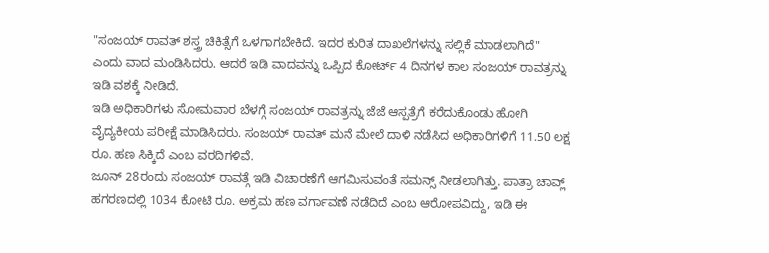"ಸಂಜಯ್ ರಾವತ್ ಶಸ್ತ್ರ ಚಿಕಿತ್ಸೆಗೆ ಒಳಗಾಗಬೇಕಿದೆ. ಇದರ ಕುರಿತ ದಾಖಲೆಗಳನ್ನು ಸಲ್ಲಿಕೆ ಮಾಡಲಾಗಿದೆ" ಎಂದು ವಾದ ಮಂಡಿಸಿದರು. ಆದರೆ ಇಡಿ ವಾದವನ್ನು ಒಪ್ಪಿದ ಕೋರ್ಟ್ 4 ದಿನಗಳ ಕಾಲ ಸಂಜಯ್ ರಾವತ್ರನ್ನು ಇಡಿ ವಶಕ್ಕೆ ನೀಡಿದೆ.
ಇಡಿ ಅಧಿಕಾರಿಗಳು ಸೋಮವಾರ ಬೆಳಗ್ಗೆ ಸಂಜಯ್ ರಾವತ್ರನ್ನು ಜೆಜೆ ಆಸ್ಪತ್ರೆಗೆ ಕರೆದುಕೊಂಡು ಹೋಗಿ ವೈದ್ಯಕೀಯ ಪರೀಕ್ಷೆ ಮಾಡಿಸಿದರು. ಸಂಜಯ್ ರಾವತ್ ಮನೆ ಮೇಲೆ ದಾಳಿ ನಡೆಸಿದ ಅಧಿಕಾರಿಗಳಿಗೆ 11.50 ಲಕ್ಷ ರೂ. ಹಣ ಸಿಕ್ಕಿದೆ ಎಂಬ ವರದಿಗಳಿವೆ.
ಜೂನ್ 28ರಂದು ಸಂಜಯ್ ರಾವತ್ಗೆ ಇಡಿ ವಿಚಾರಣೆಗೆ ಆಗಮಿಸುವಂತೆ ಸಮನ್ಸ್ ನೀಡಲಾಗಿತ್ತು. ಪಾತ್ರಾ ಚಾವ್ಲ್ ಹಗರಣದಲ್ಲಿ 1034 ಕೋಟಿ ರೂ. ಅಕ್ರಮ ಹಣ ವರ್ಗಾವಣೆ ನಡೆದಿದೆ ಎಂಬ ಆರೋಪವಿದ್ದು, ಇಡಿ ಈ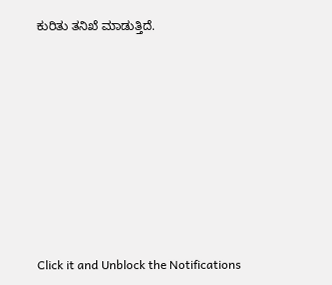ಕುರಿತು ತನಿಖೆ ಮಾಡುತ್ತಿದೆ.












Click it and Unblock the Notifications